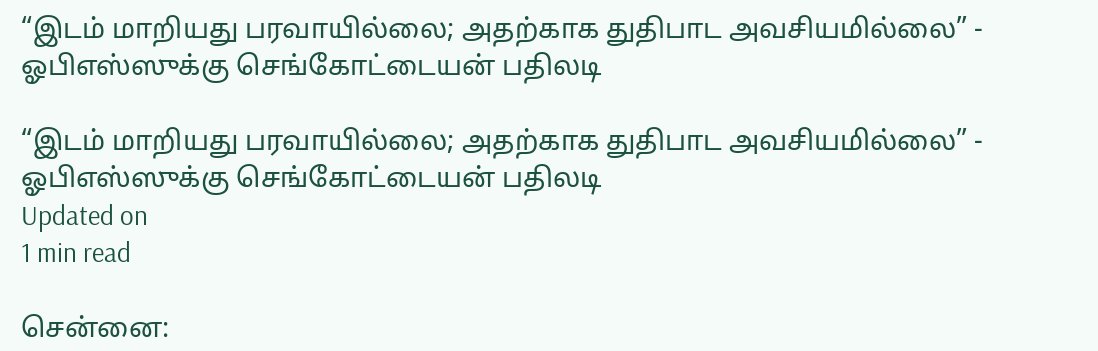“இடம் மாறியது பரவாயில்லை; அதற்காக துதிபாட அவசியமில்லை” - ஓபிஎஸ்ஸுக்கு செங்கோட்டையன் பதிலடி

“இடம் மாறியது பரவாயில்லை; அதற்காக துதிபாட அவசியமில்லை” - ஓபிஎஸ்ஸுக்கு செங்கோட்டையன் பதிலடி
Updated on
1 min read

சென்னை: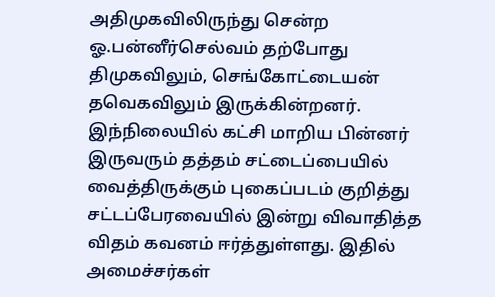அதிமுகவிலிருந்து சென்ற ஓ.பன்னீர்செல்வம் தற்போது திமுகவிலும், செங்கோட்டையன் தவெகவிலும் இருக்கின்றனர். இந்நிலையில் கட்சி மாறிய பின்னர் இருவரும் தத்தம் சட்டைப்பையில் வைத்திருக்கும் புகைப்படம் குறித்து சட்டப்பேரவையில் இன்று விவாதித்த விதம் கவனம் ஈர்த்துள்ளது. இதில் அமைச்சர்கள்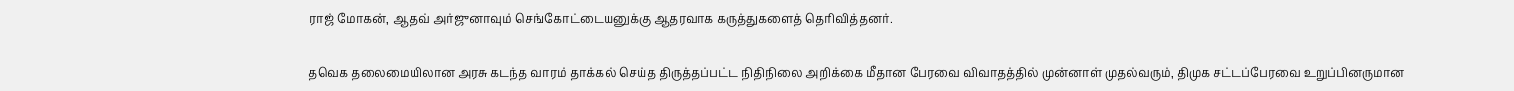ராஜ் மோகன், ஆதவ் அர்ஜுனாவும் செங்கோட்டையனுக்கு ஆதரவாக கருத்துகளைத் தெரிவித்தனர்.

தவெக தலைமையிலான அரசு கடந்த வாரம் தாக்கல் செய்த திருத்தப்பட்ட நிதிநிலை அறிக்கை மீதான பேரவை விவாதத்தில் முன்னாள் முதல்வரும், திமுக சட்டப்பேரவை உறுப்பினருமான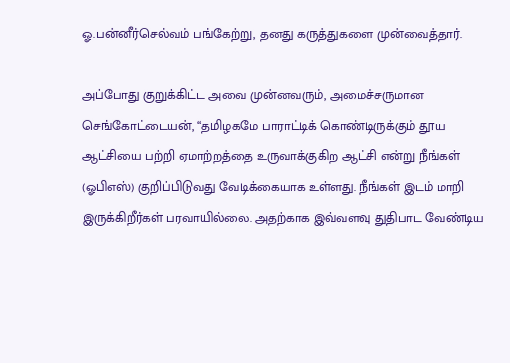ஓ.பன்னீர்செல்வம் பங்கேற்று, தனது கருத்துகளை முன்வைத்தார்.

அப்போது குறுக்கிட்ட அவை முன்னவரும், அமைச்சருமான செங்கோட்டையன், “தமிழகமே பாராட்டிக் கொண்டிருக்கும் தூய ஆட்சியை பற்றி ஏமாற்றத்தை உருவாக்குகிற ஆட்சி என்று நீங்கள் (ஓபிஎஸ்) குறிப்பிடுவது வேடிக்கையாக உள்ளது. நீங்கள் இடம் மாறி இருக்கிறீர்கள் பரவாயில்லை. அதற்காக இவ்வளவு துதிபாட வேண்டிய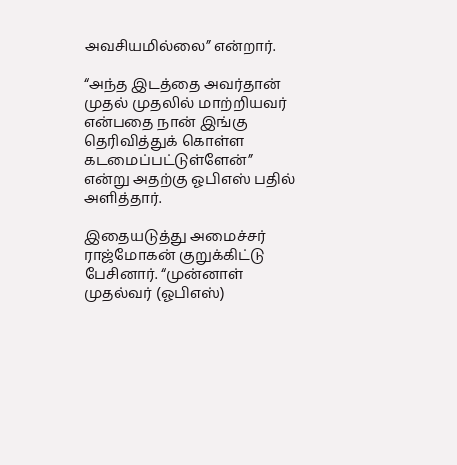அவசியமில்லை” என்றார்.

“அந்த இடத்தை அவர்தான் முதல் முதலில் மாற்றியவர் என்பதை நான் இங்கு தெரிவித்துக் கொள்ள கடமைப்பட்டுள்ளேன்” என்று அதற்கு ஓபிஎஸ் பதில் அளித்தார்.

இதையடுத்து அமைச்சர் ராஜ்மோகன் குறுக்கிட்டு பேசினார். “முன்னாள் முதல்வர் (ஓபிஎஸ்)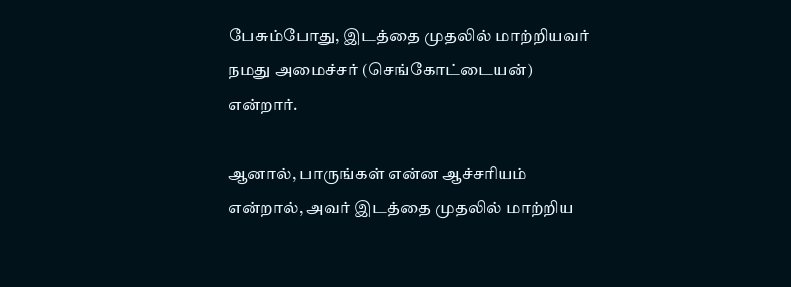பேசும்போது, இடத்தை முதலில் மாற்றியவர் நமது அமைச்சர் (செங்கோட்டையன்) என்றார்.

ஆனால், பாருங்கள் என்ன ஆச்சரியம் என்றால், அவர் இடத்தை முதலில் மாற்றிய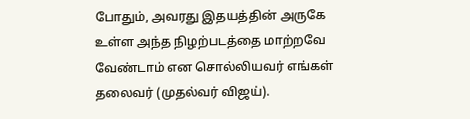போதும், அவரது இதயத்தின் அருகே உள்ள அந்த நிழற்படத்தை மாற்றவே வேண்டாம் என சொல்லியவர் எங்கள் தலைவர் (முதல்வர் விஜய்).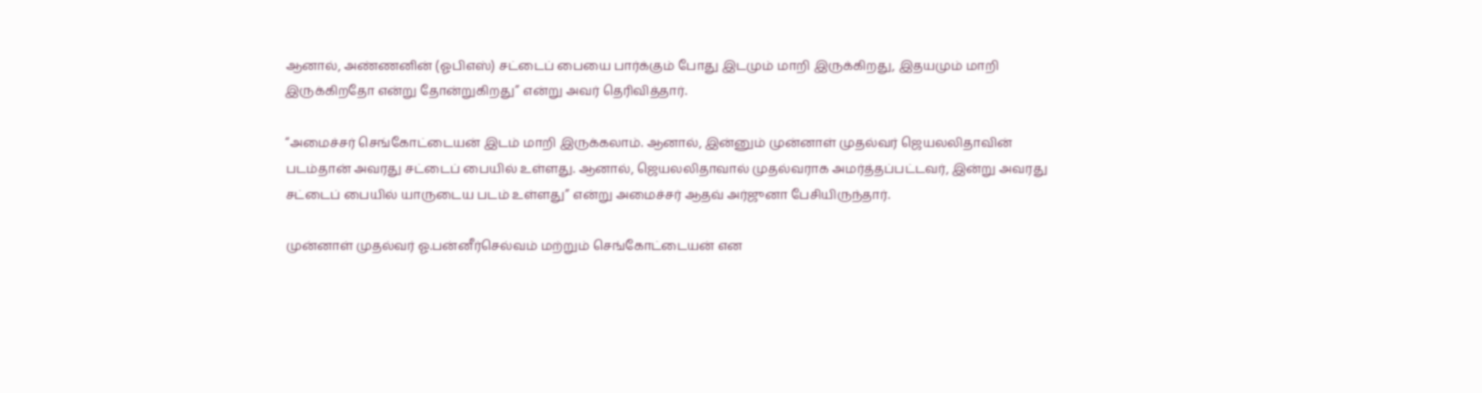ஆனால், அண்ணனின் (ஓபிஎஸ்) சட்டைப் பையை பார்க்கும் போது இடமும் மாறி இருக்கிறது, இதயமும் மாறி இருக்கிறதோ என்று தோன்றுகிறது” என்று அவர் தெரிவித்தார்.

“அமைச்சர் செங்கோட்டையன் இடம் மாறி இருக்கலாம். ஆனால், இன்னும் முன்னாள் முதல்வர் ஜெயலலிதாவின் படம்தான் அவரது சட்டைப் பையில் உள்ளது. ஆனால், ஜெயலலிதாவால் முதல்வராக அமர்த்தப்பட்டவர், இன்று அவரது சட்டைப் பையில் யாருடைய படம் உள்ளது” என்று அமைச்சர் ஆதவ் அர்ஜுனா பேசியிருந்தார்.

முன்னாள் முதல்வர் ஓ.பன்னீர்செல்வம் மற்றும் செங்கோட்டையன் என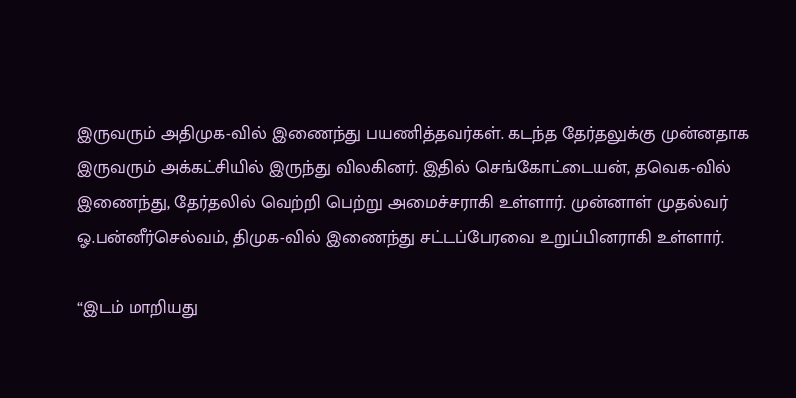இருவரும் அதிமுக-வில் இணைந்து பயணித்தவர்கள். கடந்த தேர்தலுக்கு முன்னதாக இருவரும் அக்கட்சியில் இருந்து விலகினர். இதில் செங்கோட்டையன், தவெக-வில் இணைந்து, தேர்தலில் வெற்றி பெற்று அமைச்சராகி உள்ளார். முன்னாள் முதல்வர் ஓ.பன்னீர்செல்வம், திமுக-வில் இணைந்து சட்டப்பேரவை உறுப்பினராகி உள்ளார்.

“இடம் மாறியது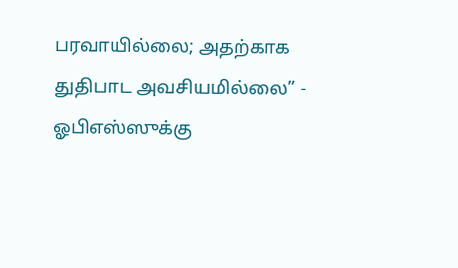பரவாயில்லை; அதற்காக துதிபாட அவசியமில்லை” - ஓபிஎஸ்ஸுக்கு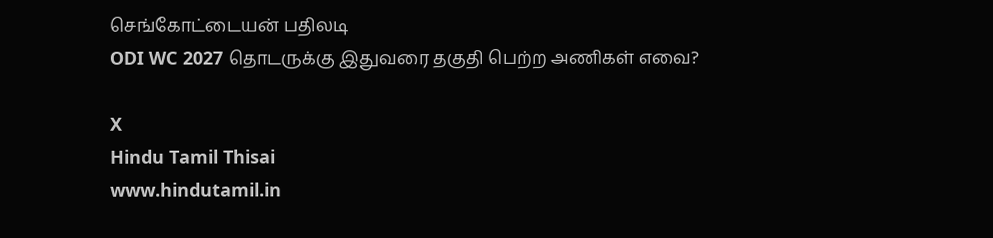செங்கோட்டையன் பதிலடி
ODI WC 2027 தொடருக்கு இதுவரை தகுதி பெற்ற அணிகள் எவை?

X
Hindu Tamil Thisai
www.hindutamil.in